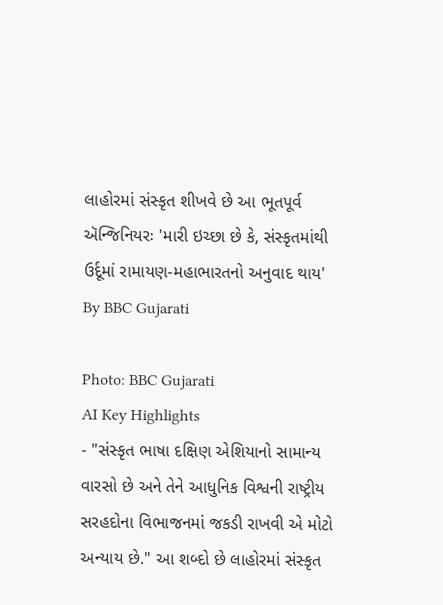લાહોરમાં સંસ્કૃત શીખવે છે આ ભૂતપૂર્વ ઍન્જિનિયરઃ 'મારી ઇચ્છા છે કે, સંસ્કૃતમાંથી ઉર્દૂમાં રામાયણ-મહાભારતનો અનુવાદ થાય'
By BBC Gujarati

Photo: BBC Gujarati
AI Key Highlights
- "સંસ્કૃત ભાષા દક્ષિણ એશિયાનો સામાન્ય વારસો છે અને તેને આધુનિક વિશ્વની રાષ્ટ્રીય સરહદોના વિભાજનમાં જકડી રાખવી એ મોટો અન્યાય છે." આ શબ્દો છે લાહોરમાં સંસ્કૃત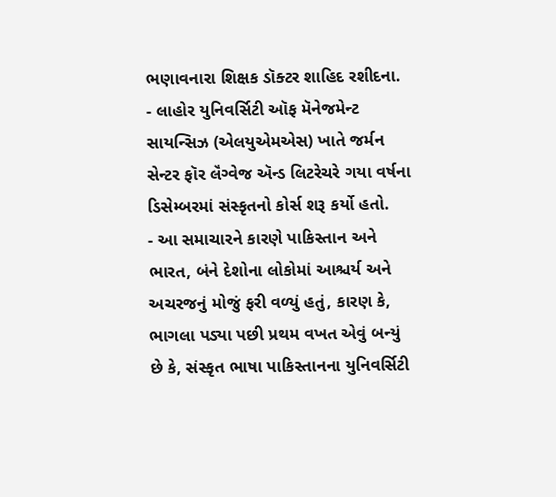ભણાવનારા શિક્ષક ડૉક્ટર શાહિદ રશીદના.
- લાહોર યુનિવર્સિટી ઑફ મૅનેજમેન્ટ સાયન્સિઝ (એલયુએમએસ) ખાતે જર્મન સેન્ટર ફૉર લૅંગ્વેજ ઍન્ડ લિટરેચરે ગયા વર્ષના ડિસેમ્બરમાં સંસ્કૃતનો કોર્સ શરૂ કર્યો હતો.
- આ સમાચારને કારણે પાકિસ્તાન અને ભારત, બંને દેશોના લોકોમાં આશ્ચર્ય અને અચરજનું મોજું ફરી વળ્યું હતું, કારણ કે, ભાગલા પડ્યા પછી પ્રથમ વખત એવું બન્યું છે કે, સંસ્કૃત ભાષા પાકિસ્તાનના યુનિવર્સિટી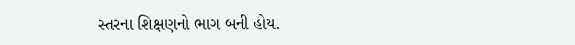સ્તરના શિક્ષણનો ભાગ બની હોય.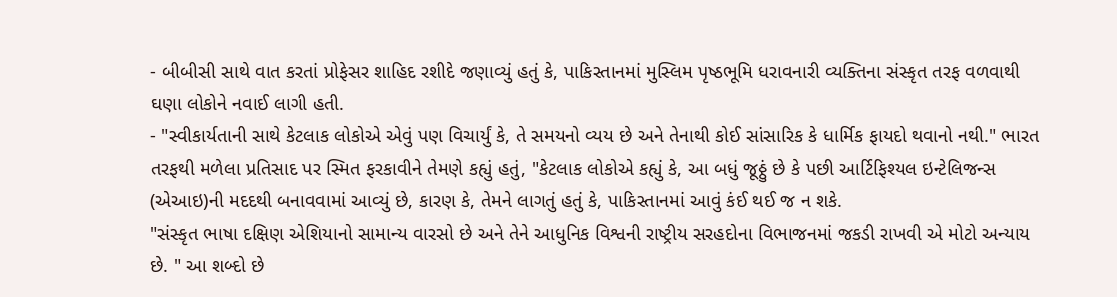- બીબીસી સાથે વાત કરતાં પ્રોફેસર શાહિદ રશીદે જણાવ્યું હતું કે, પાકિસ્તાનમાં મુસ્લિમ પૃષ્ઠભૂમિ ધરાવનારી વ્યક્તિના સંસ્કૃત તરફ વળવાથી ઘણા લોકોને નવાઈ લાગી હતી.
- "સ્વીકાર્યતાની સાથે કેટલાક લોકોએ એવું પણ વિચાર્યું કે, તે સમયનો વ્યય છે અને તેનાથી કોઈ સાંસારિક કે ધાર્મિક ફાયદો થવાનો નથી." ભારત તરફથી મળેલા પ્રતિસાદ પર સ્મિત ફરકાવીને તેમણે કહ્યું હતું, "કેટલાક લોકોએ કહ્યું કે, આ બધું જૂઠ્ઠું છે કે પછી આર્ટિફિશ્યલ ઇન્ટેલિજન્સ (એઆઇ)ની મદદથી બનાવવામાં આવ્યું છે, કારણ કે, તેમને લાગતું હતું કે, પાકિસ્તાનમાં આવું કંઈ થઈ જ ન શકે.
"સંસ્કૃત ભાષા દક્ષિણ એશિયાનો સામાન્ય વારસો છે અને તેને આધુનિક વિશ્વની રાષ્ટ્રીય સરહદોના વિભાજનમાં જકડી રાખવી એ મોટો અન્યાય છે. " આ શબ્દો છે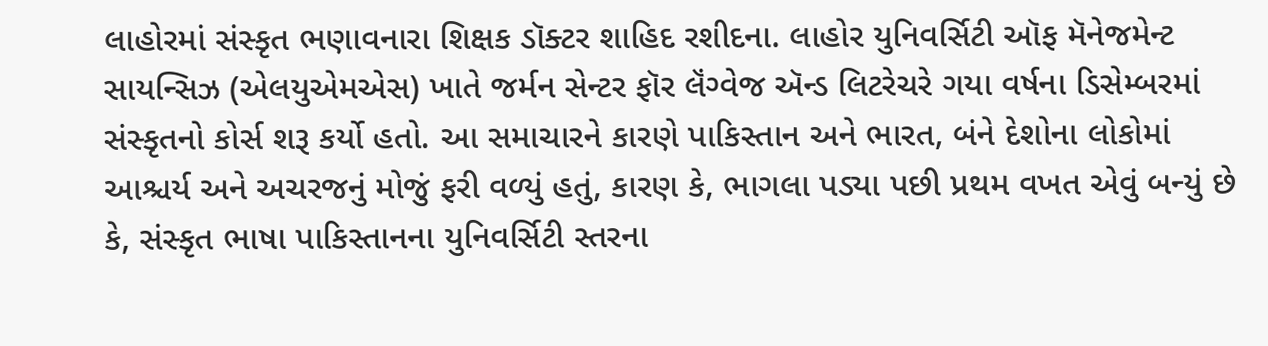લાહોરમાં સંસ્કૃત ભણાવનારા શિક્ષક ડૉક્ટર શાહિદ રશીદના. લાહોર યુનિવર્સિટી ઑફ મૅનેજમેન્ટ સાયન્સિઝ (એલયુએમએસ) ખાતે જર્મન સેન્ટર ફૉર લૅંગ્વેજ ઍન્ડ લિટરેચરે ગયા વર્ષના ડિસેમ્બરમાં સંસ્કૃતનો કોર્સ શરૂ કર્યો હતો. આ સમાચારને કારણે પાકિસ્તાન અને ભારત, બંને દેશોના લોકોમાં આશ્ચર્ય અને અચરજનું મોજું ફરી વળ્યું હતું, કારણ કે, ભાગલા પડ્યા પછી પ્રથમ વખત એવું બન્યું છે કે, સંસ્કૃત ભાષા પાકિસ્તાનના યુનિવર્સિટી સ્તરના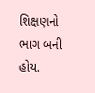શિક્ષણનો ભાગ બની હોય.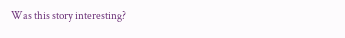Was this story interesting?